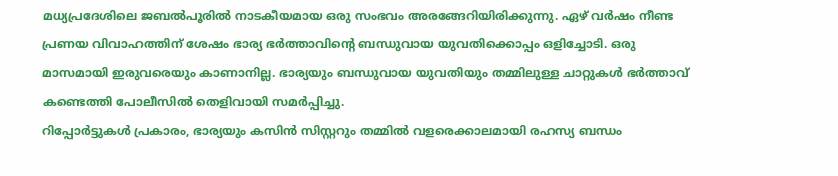മധ്യപ്രദേശിലെ ജബൽപൂരിൽ നാടകീയമായ ഒരു സംഭവം അരങ്ങേറിയിരിക്കുന്നു. ഏഴ് വർഷം നീണ്ട പ്രണയ വിവാഹത്തിന് ശേഷം ഭാര്യ ഭർത്താവിന്റെ ബന്ധുവായ യുവതിക്കൊപ്പം ഒളിച്ചോടി. ഒരു മാസമായി ഇരുവരെയും കാണാനില്ല. ഭാര്യയും ബന്ധുവായ യുവതിയും തമ്മിലുള്ള ചാറ്റുകൾ ഭർത്താവ് കണ്ടെത്തി പോലീസിൽ തെളിവായി സമർപ്പിച്ചു.
റിപ്പോർട്ടുകൾ പ്രകാരം, ഭാര്യയും കസിൻ സിസ്റ്ററും തമ്മിൽ വളരെക്കാലമായി രഹസ്യ ബന്ധം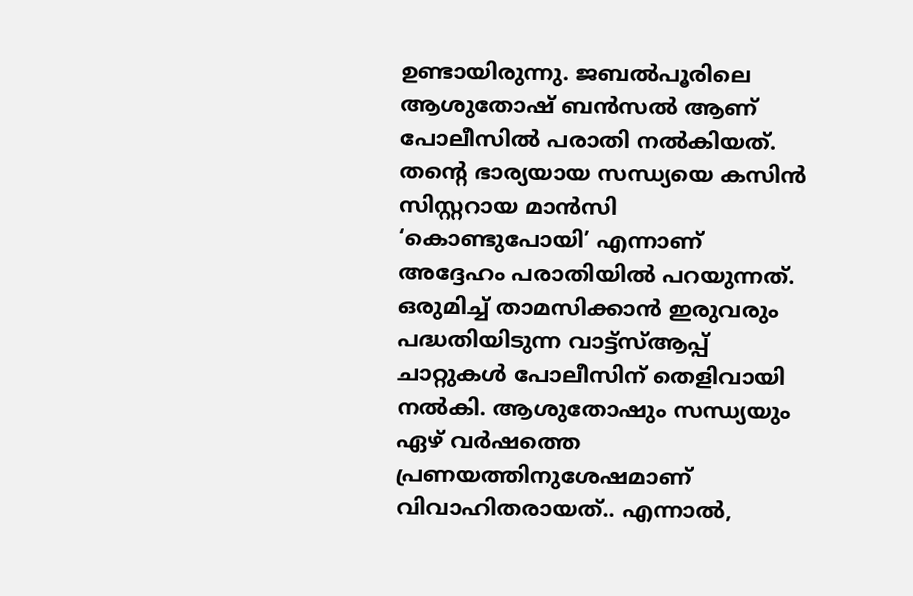ഉണ്ടായിരുന്നു. ജബൽപൂരിലെ ആശുതോഷ് ബൻസൽ ആണ് പോലീസിൽ പരാതി നൽകിയത്. തന്റെ ഭാര്യയായ സന്ധ്യയെ കസിൻ സിസ്റ്ററായ മാൻസി ‘കൊണ്ടുപോയി’ എന്നാണ് അദ്ദേഹം പരാതിയിൽ പറയുന്നത്. ഒരുമിച്ച് താമസിക്കാൻ ഇരുവരും പദ്ധതിയിടുന്ന വാട്ട്സ്ആപ്പ് ചാറ്റുകൾ പോലീസിന് തെളിവായി നൽകി. ആശുതോഷും സന്ധ്യയും ഏഴ് വർഷത്തെ പ്രണയത്തിനുശേഷമാണ് വിവാഹിതരായത്.. എന്നാൽ,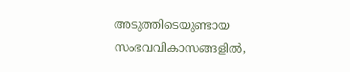അടുത്തിടെയുണ്ടായ സംഭവവികാസങ്ങളിൽ,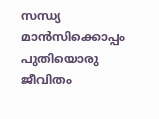സന്ധ്യ മാൻസിക്കൊപ്പം പുതിയൊരു ജീവിതം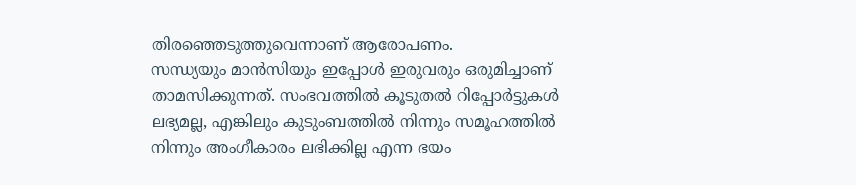തിരഞ്ഞെടുത്തുവെന്നാണ് ആരോപണം.
സന്ധ്യയും മാൻസിയും ഇപ്പോൾ ഇരുവരും ഒരുമിച്ചാണ് താമസിക്കുന്നത്. സംഭവത്തിൽ കൂടുതൽ റിപ്പോർട്ടുകൾ ലഭ്യമല്ല, എങ്കിലും കുടുംബത്തിൽ നിന്നും സമൂഹത്തിൽ നിന്നും അംഗീകാരം ലഭിക്കില്ല എന്ന ഭയം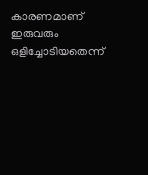കാരണമാണ് ഇരുവരും ഒളിച്ചോടിയതെന്ന്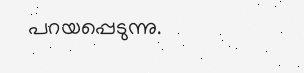പറയപ്പെടുന്നു.